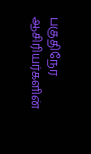பகுதிநேர ஆசிரியர்களின்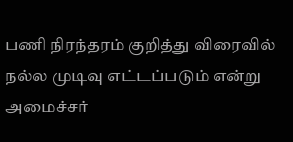பணி நிரந்தரம் குறித்து விரைவில் நல்ல முடிவு எட்டப்படும் என்று அமைச்சர்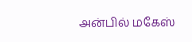அன்பில் மகேஸ்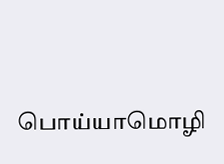பொய்யாமொழி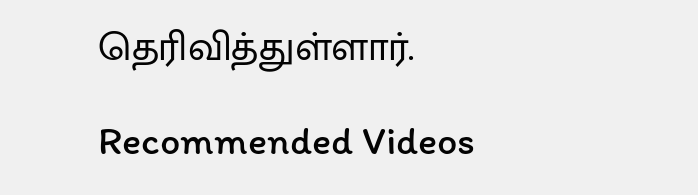தெரிவித்துள்ளார்.

Recommended Videos